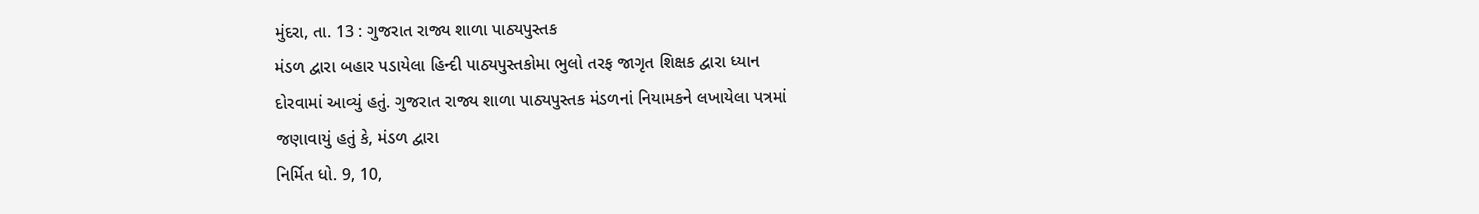મુંદરા, તા. 13 : ગુજરાત રાજ્ય શાળા પાઠ્યપુસ્તક
મંડળ દ્વારા બહાર પડાયેલા હિન્દી પાઠ્યપુસ્તકોમા ભુલો તરફ જાગૃત શિક્ષક દ્વારા ધ્યાન
દોરવામાં આવ્યું હતું. ગુજરાત રાજ્ય શાળા પાઠ્યપુસ્તક મંડળનાં નિયામકને લખાયેલા પત્રમાં
જણાવાયું હતું કે, મંડળ દ્વારા
નિર્મિત ધો. 9, 10,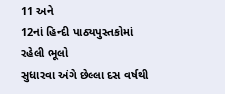11 અને
12નાં હિન્દી પાઠ્યપુસ્તકોમાં રહેલી ભૂલો
સુધારવા અંગે છેલ્લા દસ વર્ષથી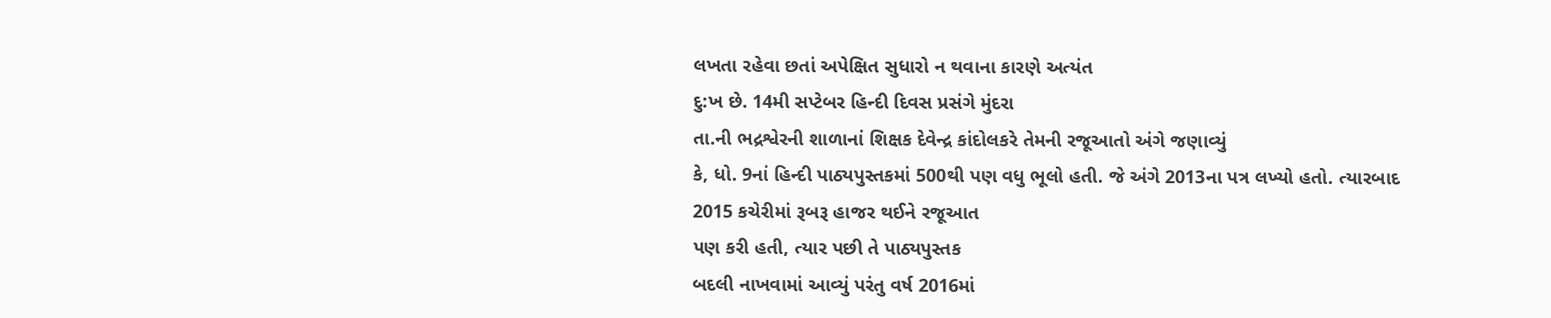લખતા રહેવા છતાં અપેક્ષિત સુધારો ન થવાના કારણે અત્યંત
દુ:ખ છે. 14મી સપ્ટેબર હિન્દી દિવસ પ્રસંગે મુંદરા
તા.ની ભદ્રશ્વેરની શાળાનાં શિક્ષક દેવેન્દ્ર કાંદોલકરે તેમની રજૂઆતો અંગે જણાવ્યું
કે, ધો. 9નાં હિન્દી પાઠ્યપુસ્તકમાં 500થી પણ વધુ ભૂલો હતી. જે અંગે 2013ના પત્ર લખ્યો હતો. ત્યારબાદ
2015 કચેરીમાં રૂબરૂ હાજર થઈને રજૂઆત
પણ કરી હતી, ત્યાર પછી તે પાઠ્યપુસ્તક
બદલી નાખવામાં આવ્યું પરંતુ વર્ષ 2016માં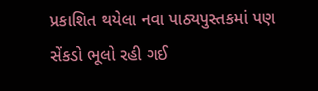પ્રકાશિત થયેલા નવા પાઠ્યપુસ્તકમાં પણ સેંકડો ભૂલો રહી ગઈ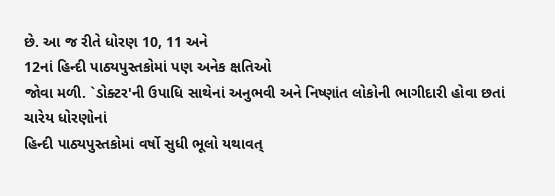છે. આ જ રીતે ધોરણ 10, 11 અને
12નાં હિન્દી પાઠ્યપુસ્તકોમાં પણ અનેક ક્ષતિઓ
જોવા મળી. `ડોક્ટર'ની ઉપાધિ સાથેનાં અનુભવી અને નિષ્ણાંત લોકોની ભાગીદારી હોવા છતાં ચારેય ધોરણોનાં
હિન્દી પાઠ્યપુસ્તકોમાં વર્ષો સુધી ભૂલો યથાવત્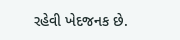રહેવી ખેદજનક છે.